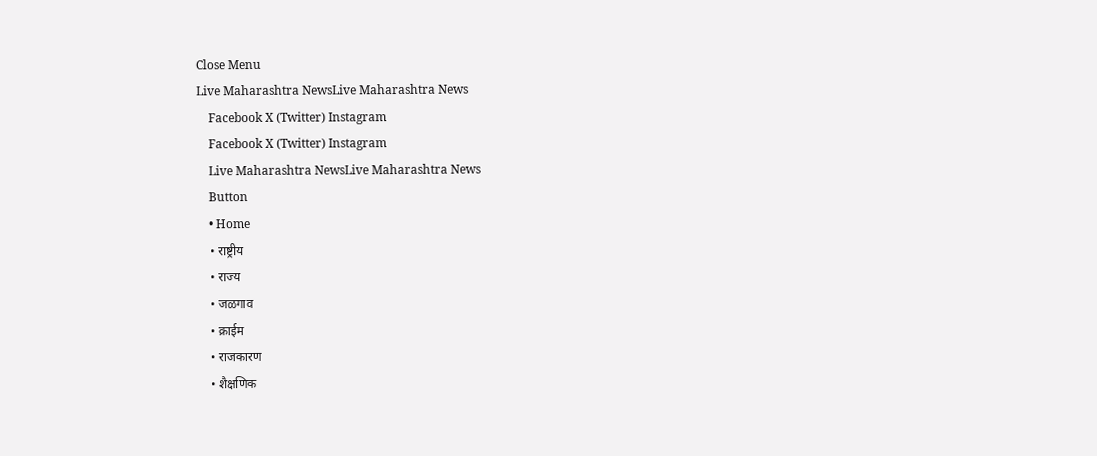Close Menu
Live Maharashtra NewsLive Maharashtra News
    Facebook X (Twitter) Instagram
    Facebook X (Twitter) Instagram
    Live Maharashtra NewsLive Maharashtra News
    Button
    • Home
    • राष्ट्रीय
    • राज्य
    • जळगाव
    • क्राईम
    • राजकारण
    • शैक्षणिक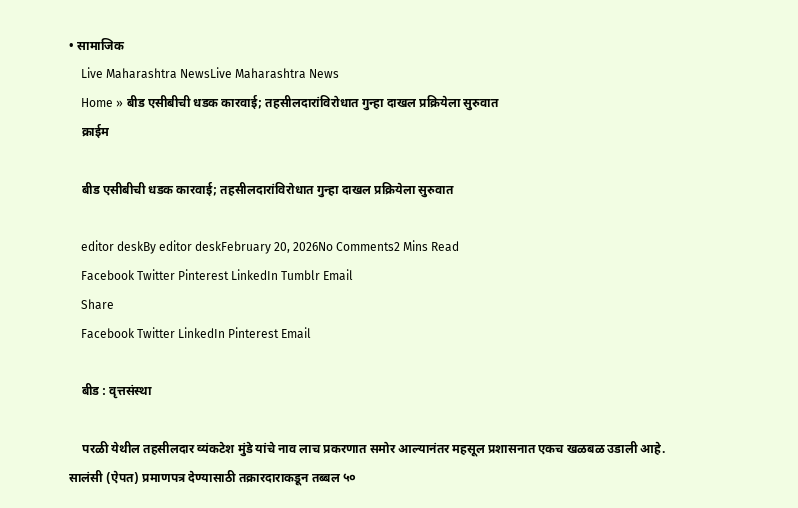• सामाजिक
    Live Maharashtra NewsLive Maharashtra News
    Home » बीड एसीबीची धडक कारवाई; तहसीलदारांविरोधात गुन्हा दाखल प्रक्रियेला सुरुवात
    क्राईम

    बीड एसीबीची धडक कारवाई; तहसीलदारांविरोधात गुन्हा दाखल प्रक्रियेला सुरुवात

    editor deskBy editor deskFebruary 20, 2026No Comments2 Mins Read
    Facebook Twitter Pinterest LinkedIn Tumblr Email
    Share
    Facebook Twitter LinkedIn Pinterest Email

    बीड : वृत्तसंस्था

    परळी येथील तहसीलदार व्यंकटेश मुंडे यांचे नाव लाच प्रकरणात समोर आल्यानंतर महसूल प्रशासनात एकच खळबळ उडाली आहे. सालंसी (ऐपत) प्रमाणपत्र देण्यासाठी तक्रारदाराकडून तब्बल ५०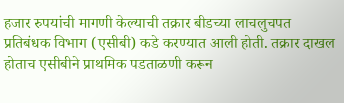हजार रुपयांची मागणी केल्याची तक्रार बीडच्या लाचलुचपत प्रतिबंधक विभाग (एसीबी) कडे करण्यात आली होती. तक्रार दाखल होताच एसीबीने प्राथमिक पडताळणी करून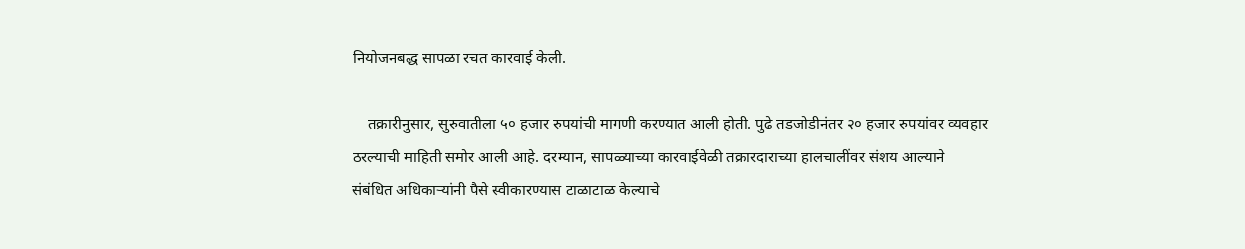नियोजनबद्ध सापळा रचत कारवाई केली.

    तक्रारीनुसार, सुरुवातीला ५० हजार रुपयांची मागणी करण्यात आली होती. पुढे तडजोडीनंतर २० हजार रुपयांवर व्यवहार ठरल्याची माहिती समोर आली आहे. दरम्यान, सापळ्याच्या कारवाईवेळी तक्रारदाराच्या हालचालींवर संशय आल्याने संबंधित अधिकाऱ्यांनी पैसे स्वीकारण्यास टाळाटाळ केल्याचे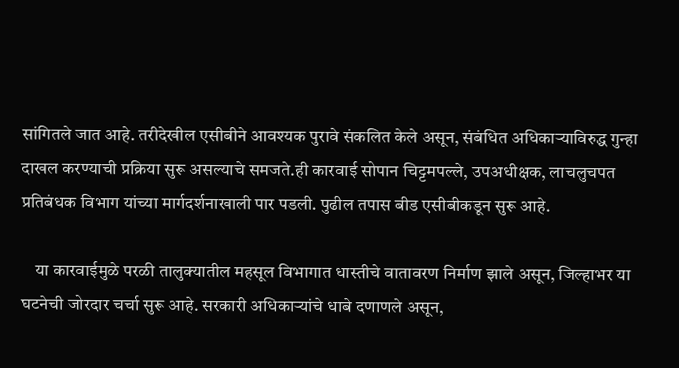सांगितले जात आहे. तरीदेखील एसीबीने आवश्यक पुरावे संकलित केले असून, संबंधित अधिकाऱ्याविरुद्ध गुन्हा दाखल करण्याची प्रक्रिया सुरू असल्याचे समजते.ही कारवाई सोपान चिट्टमपल्ले, उपअधीक्षक, लाचलुचपत प्रतिबंधक विभाग यांच्या मार्गदर्शनाखाली पार पडली. पुढील तपास बीड एसीबीकडून सुरू आहे.

    या कारवाईमुळे परळी तालुक्यातील महसूल विभागात धास्तीचे वातावरण निर्माण झाले असून, जिल्हाभर या घटनेची जोरदार चर्चा सुरू आहे. सरकारी अधिकाऱ्यांचे धाबे दणाणले असून,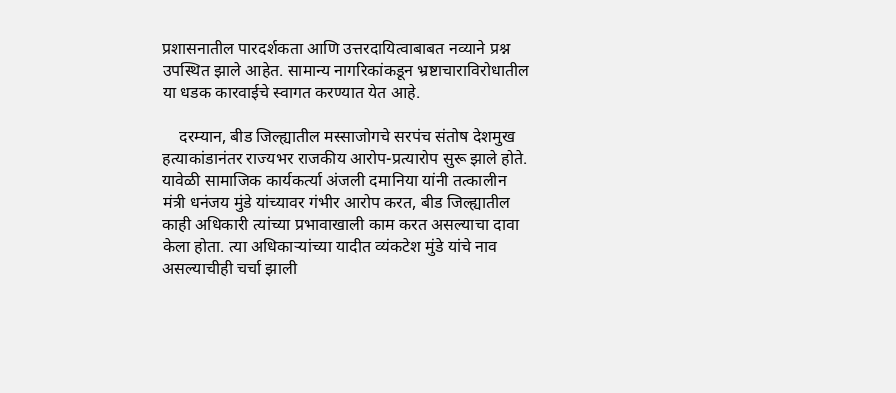प्रशासनातील पारदर्शकता आणि उत्तरदायित्वाबाबत नव्याने प्रश्न उपस्थित झाले आहेत. सामान्य नागरिकांकडून भ्रष्टाचाराविरोधातील या धडक कारवाईचे स्वागत करण्यात येत आहे.

    दरम्यान, बीड जिल्ह्यातील मस्साजोगचे सरपंच संतोष देशमुख हत्याकांडानंतर राज्यभर राजकीय आरोप-प्रत्यारोप सुरू झाले होते. यावेळी सामाजिक कार्यकर्त्या अंजली दमानिया यांनी तत्कालीन मंत्री धनंजय मुंडे यांच्यावर गंभीर आरोप करत, बीड जिल्ह्यातील काही अधिकारी त्यांच्या प्रभावाखाली काम करत असल्याचा दावा केला होता. त्या अधिकाऱ्यांच्या यादीत व्यंकटेश मुंडे यांचे नाव असल्याचीही चर्चा झाली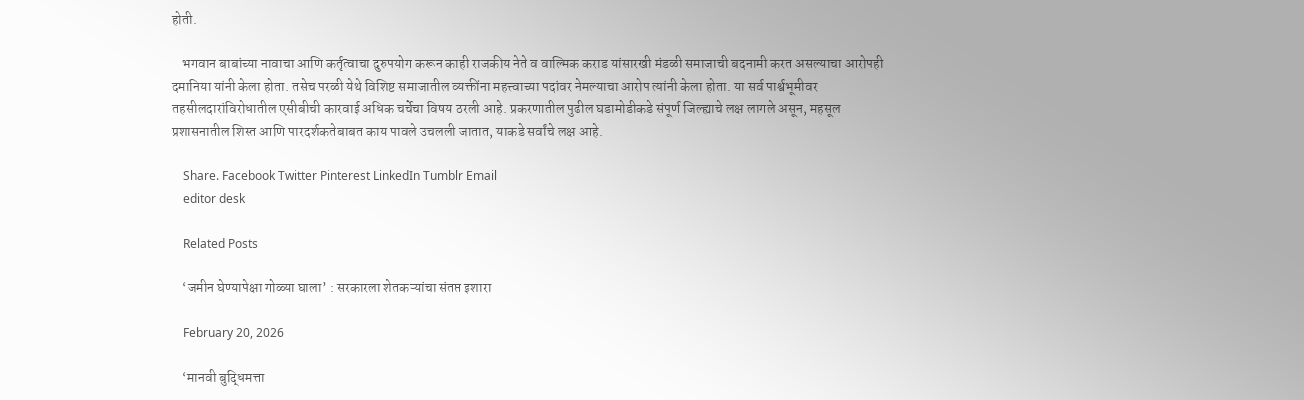होती.

    भगवान बाबांच्या नावाचा आणि कर्तृत्वाचा दुरुपयोग करून काही राजकीय नेते व वाल्मिक कराड यांसारखी मंडळी समाजाची बदनामी करत असल्याचा आरोपही दमानिया यांनी केला होता. तसेच परळी येथे विशिष्ट समाजातील व्यक्तींना महत्त्वाच्या पदांवर नेमल्याचा आरोप त्यांनी केला होता. या सर्व पार्श्वभूमीवर तहसीलदारांविरोधातील एसीबीची कारवाई अधिक चर्चेचा विषय ठरली आहे. प्रकरणातील पुढील घडामोडीकडे संपूर्ण जिल्ह्याचे लक्ष लागले असून, महसूल प्रशासनातील शिस्त आणि पारदर्शकतेबाबत काय पावले उचलली जातात, याकडे सर्वांचे लक्ष आहे.

    Share. Facebook Twitter Pinterest LinkedIn Tumblr Email
    editor desk

    Related Posts

    ‘जमीन घेण्यापेक्षा गोळ्या घाला’ : सरकारला शेतकऱ्यांचा संतप्त इशारा

    February 20, 2026

    ‘मानवी बुद्धिमत्ता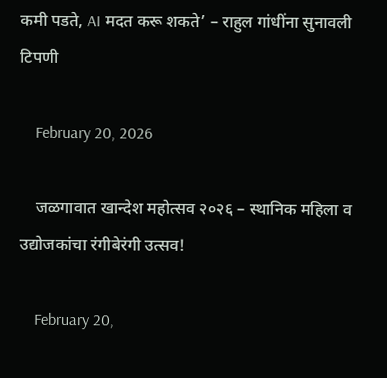कमी पडते, AI मदत करू शकते’ – राहुल गांधींना सुनावली टिपणी

    February 20, 2026

    जळगावात खान्देश महोत्सव २०२६ – स्थानिक महिला व उद्योजकांचा रंगीबेरंगी उत्सव!

    February 20,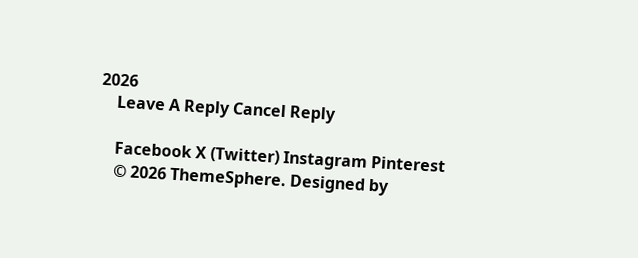2026
    Leave A Reply Cancel Reply

    Facebook X (Twitter) Instagram Pinterest
    © 2026 ThemeSphere. Designed by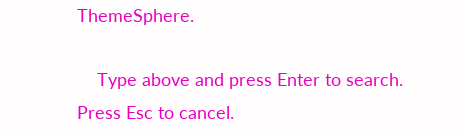ThemeSphere.

    Type above and press Enter to search. Press Esc to cancel.